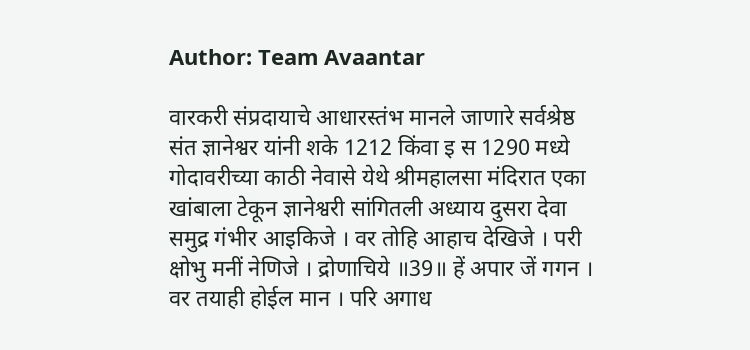Author: Team Avaantar

वारकरी संप्रदायाचे आधारस्तंभ मानले जाणारे सर्वश्रेष्ठ संत ज्ञानेश्वर यांनी शके 1212 किंवा इ स 1290 मध्ये गोदावरीच्या काठी नेवासे येथे श्रीमहालसा मंदिरात एका खांबाला टेकून ज्ञानेश्वरी सांगितली अध्याय दुसरा देवा समुद्र गंभीर आइकिजे । वर तोहि आहाच देखिजे । परी क्षोभु मनीं नेणिजे । द्रोणाचिये ॥39॥ हें अपार जें गगन । वर तयाही होईल मान । परि अगाध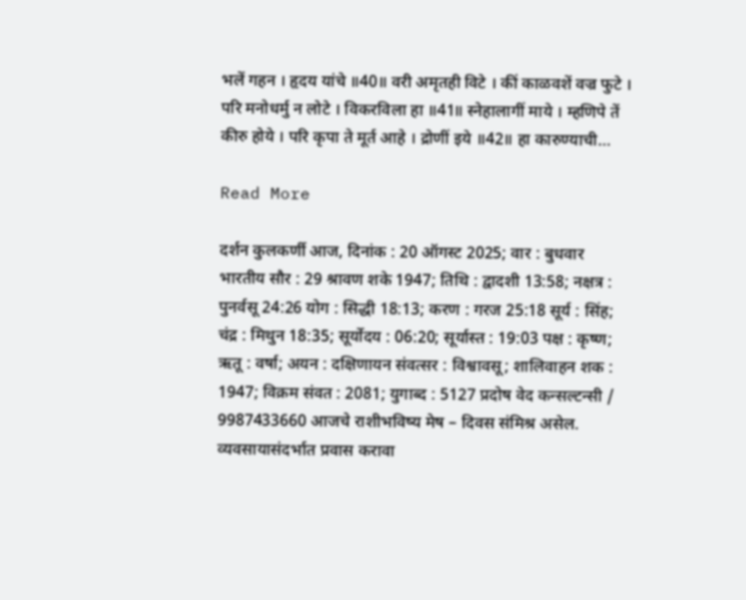भलें गहन । हृदय यांचे ॥40॥ वरी अमृतही विटे । कीं काळवशें वज्र फुटे । परि मनोधर्मु न लोटे । विकरविला हा ॥41॥ स्नेहालागीं माये । म्हणिपे तें कीरु होये । परि कृपा ते मूर्त आहे । द्रोणीं इये ॥42॥ हा कारुण्याची…

Read More

दर्शन कुलकर्णी आज, दिनांक : 20 ऑगस्ट 2025; वार : बुधवार भारतीय सौर : 29 श्रावण शके 1947; तिथि : द्वादशी 13:58; नक्षत्र : पुनर्वसू 24:26 योग : सिद्धी 18:13; करण : गरज 25:18 सूर्य : सिंह; चंद्र : मिथुन 18:35; सूर्योदय : 06:20; सूर्यास्त : 19:03 पक्ष : कृष्ण; ऋतू : वर्षा; अयन : दक्षिणायन संवत्सर : विश्वावसू; शालिवाहन शक : 1947; विक्रम संवत : 2081; युगाब्द : 5127 प्रदोष वेद कन्सल्टन्सी / 9987433660 आजचे राशीभविष्य मेष – दिवस संमिश्र असेल. व्यवसायासंदर्भात प्रवास करावा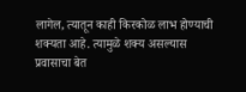लागेल, त्यातून काही किरकोळ लाभ होण्याची शक्यता आहे. त्यामुळे शक्य असल्यास प्रवासाचा बेत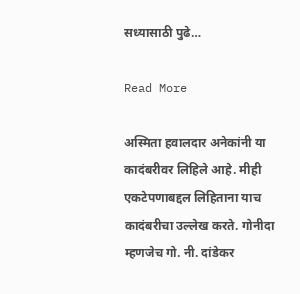सध्यासाठी पुढे…

Read More

अस्मिता हवालदार अनेकांनी या कादंबरीवर लिहिले आहे. मीही एकटेपणाबद्दल लिहिताना याच कादंबरीचा उल्लेख करते. गोनीदा म्हणजेच गो. नी. दांडेकर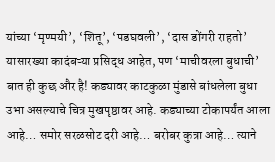यांच्या ‘मृण्मयी’, ‘शितू’, ‘पडघवली’, ‘दास डोंगरी राहतो’ यासारख्या कादंबऱ्या प्रसिद्ध आहेत, पण ‘माचीवरला बुधाची’ बात ही कुछ और है! कड्यावर काटकुळा मुंडासे बांधलेला बुधा उभा असल्याचे चित्र मुखपृष्ठावर आहे. कड्याच्या टोकापर्यंत आला आहे… समोर सरळसोट दरी आहे… बरोबर कुत्रा आहे… त्याने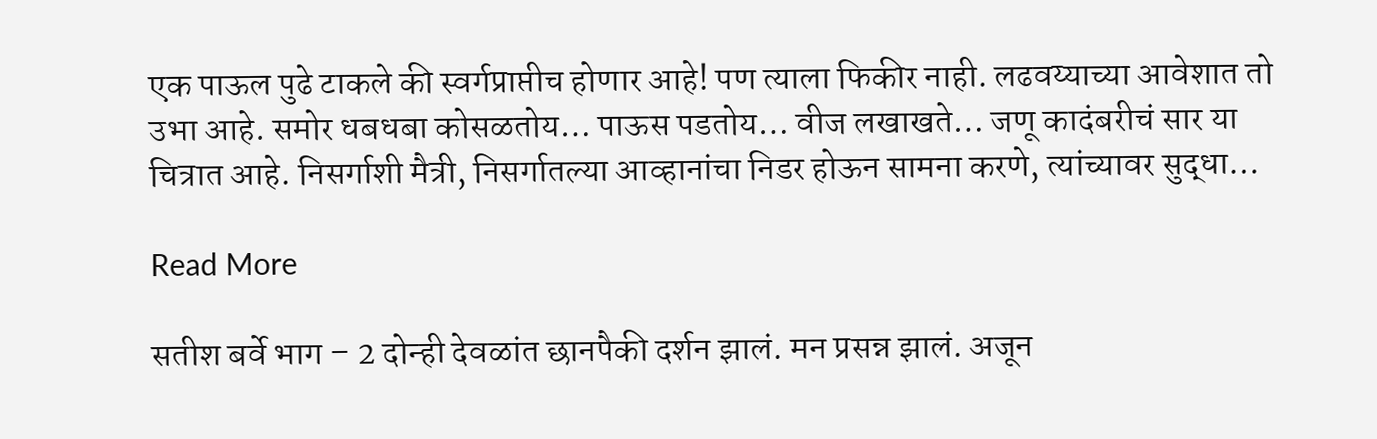एक पाऊल पुढे टाकले की स्वर्गप्राप्तीच होणार आहे! पण त्याला फिकीर नाही. लढवय्याच्या आवेशात तो उभा आहे. समोर धबधबा कोसळतोय… पाऊस पडतोय… वीज लखाखते… जणू कादंबरीचं सार या चित्रात आहे. निसर्गाशी मैत्री, निसर्गातल्या आव्हानांचा निडर होऊन सामना करणे, त्यांच्यावर सुद्धा…

Read More

सतीश बर्वे भाग – 2 दोन्ही देवळांत छानपैकी दर्शन झालं. मन प्रसन्न झालं. अजून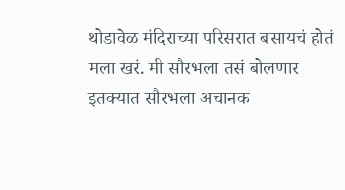थोडावेळ मंदिराच्या परिसरात बसायचं होतं मला खरं. मी सौरभला तसं बोलणार इतक्यात सौरभला अचानक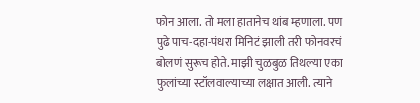फोन आला. तो मला हातानेच थांब म्हणाला. पण पुढे पाच-दहा-पंधरा मिनिटं झाली तरी फोनवरचं बोलणं सुरूच होते. माझी चुळबुळ तिथल्या एका फुलांच्या स्टॉलवाल्याच्या लक्षात आली. त्याने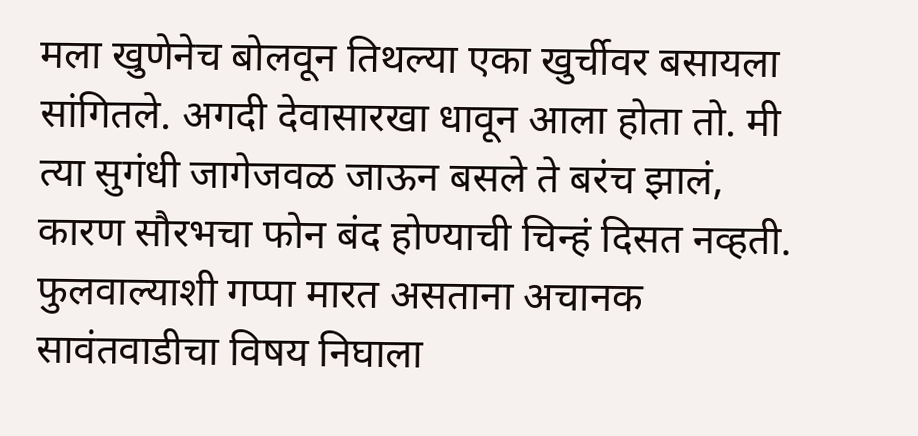मला खुणेनेच बोलवून तिथल्या एका खुर्चीवर बसायला सांगितले. अगदी देवासारखा धावून आला होता तो. मी त्या सुगंधी जागेजवळ जाऊन बसले ते बरंच झालं, कारण सौरभचा फोन बंद होण्याची चिन्हं दिसत नव्हती. फुलवाल्याशी गप्पा मारत असताना अचानक सावंतवाडीचा विषय निघाला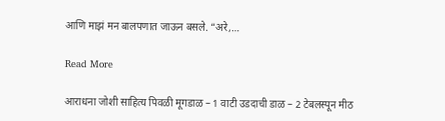आणि माझं मन बालपणात जाऊन बसले. “अरे,…

Read More

आराधना जोशी साहित्य पिवळी मूगडाळ – 1 वाटी उडदाची डाळ – 2 टेबलस्पून मीठ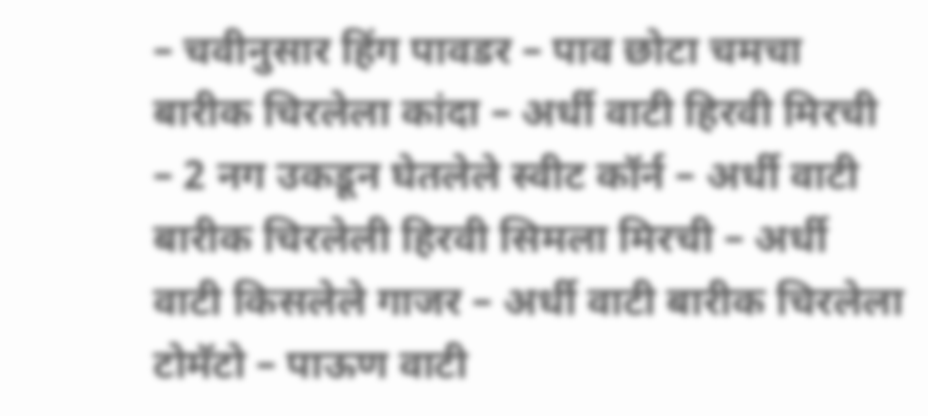– चवीनुसार हिंग पावडर – पाव छोटा चमचा बारीक चिरलेला कांदा – अर्धी वाटी हिरवी मिरची – 2 नग उकडून घेतलेले स्वीट कॉर्न – अर्धी वाटी बारीक चिरलेली हिरवी सिमला मिरची – अर्धी वाटी किसलेले गाजर – अर्धी वाटी बारीक चिरलेला टोमॅटो – पाऊण वाटी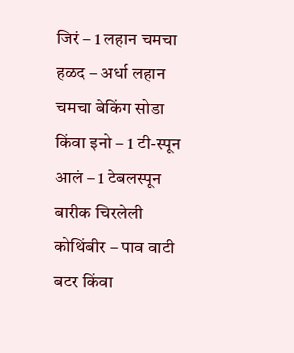जिरं – 1 लहान चमचा हळद – अर्धा लहान चमचा बेकिंग सोडा किंवा इनो – 1 टी-स्पून आलं – 1 टेबलस्पून बारीक चिरलेली कोथिंबीर – पाव वाटी बटर किंवा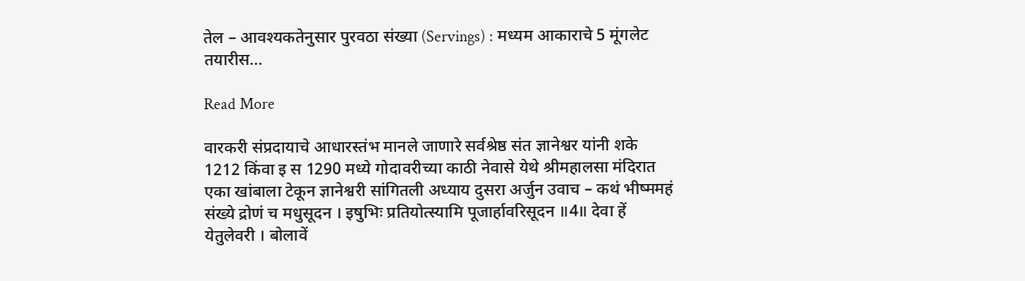तेल – आवश्यकतेनुसार पुरवठा संख्या (Servings) : मध्यम आकाराचे 5 मूंगलेट तयारीस…

Read More

वारकरी संप्रदायाचे आधारस्तंभ मानले जाणारे सर्वश्रेष्ठ संत ज्ञानेश्वर यांनी शके 1212 किंवा इ स 1290 मध्ये गोदावरीच्या काठी नेवासे येथे श्रीमहालसा मंदिरात एका खांबाला टेकून ज्ञानेश्वरी सांगितली अध्याय दुसरा अर्जुन उवाच – कथं भीष्ममहं संख्ये द्रोणं च मधुसूदन । इषुभिः प्रतियोत्स्यामि पूजार्हावरिसूदन ॥4॥ देवा हें येतुलेवरी । बोलावें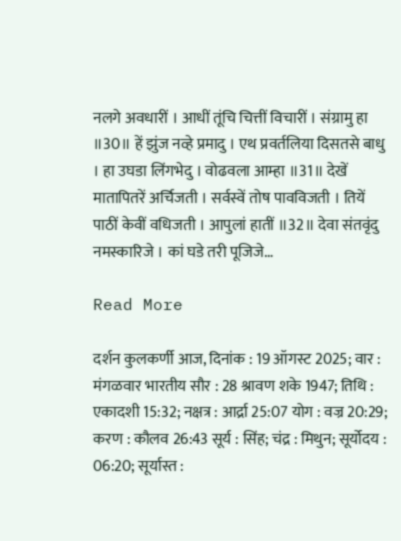नलगे अवधारीं । आधीं तूंचि चित्तीं विचारीं । संग्रामु हा ॥30॥ हें झुंज नव्हे प्रमादु । एथ प्रवर्तलिया दिसतसे बाधु । हा उघडा लिंगभेदु । वोढवला आम्हा ॥31॥ देखें मातापितरें अर्चिजती । सर्वस्वें तोष पावविजती । तियें पाठीं केवीं वधिजती । आपुलां हातीं ॥32॥ देवा संतवृंदु नमस्कारिजे । कां घडे तरी पूजिजे…

Read More

दर्शन कुलकर्णी आज, दिनांक : 19 ऑगस्ट 2025; वार : मंगळवार भारतीय सौर : 28 श्रावण शके 1947; तिथि : एकादशी 15:32; नक्षत्र : आर्द्रा 25:07 योग : वज्र 20:29; करण : कौलव 26:43 सूर्य : सिंह; चंद्र : मिथुन; सूर्योदय : 06:20; सूर्यास्त :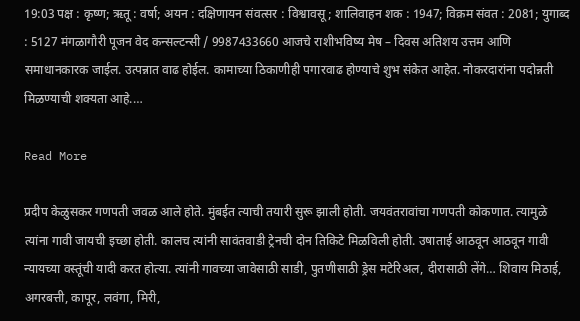19:03 पक्ष : कृष्ण; ऋतू : वर्षा; अयन : दक्षिणायन संवत्सर : विश्वावसू; शालिवाहन शक : 1947; विक्रम संवत : 2081; युगाब्द : 5127 मंगळागौरी पूजन वेद कन्सल्टन्सी / 9987433660 आजचे राशीभविष्य मेष – दिवस अतिशय उत्तम आणि समाधानकारक जाईल. उत्पन्नात वाढ होईल. कामाच्या ठिकाणीही पगारवाढ होण्याचे शुभ संकेत आहेत. नोकरदारांना पदोन्नती मिळण्याची शक्यता आहे.…

Read More

प्रदीप केळुसकर गणपती जवळ आले होते. मुंबईत त्याची तयारी सुरू झाली होती. जयवंतरावांचा गणपती कोकणात. त्यामुळे त्यांना गावी जायची इच्छा होती. कालच त्यांनी सावंतवाडी ट्रेनची दोन तिकिटे मिळविली होती. उषाताई आठवून आठवून गावी न्यायच्या वस्तूंची यादी करत होत्या. त्यांनी गावच्या जावेसाठी साडी, पुतणीसाठी ड्रेस मटेरिअल, दीरासाठी लेंगे… शिवाय मिठाई, अगरबत्ती, कापूर, लवंगा, मिरी,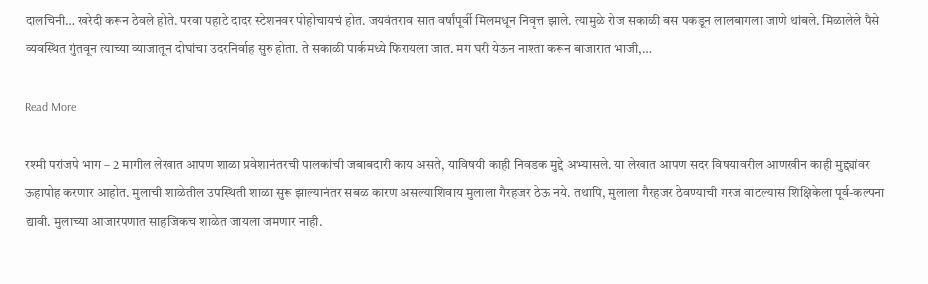दालचिनी… खरेदी करून ठेवले होते. परवा पहाटे दादर स्टेशनवर पोहोचायचं होत. जयवंतराव सात वर्षांपूर्वी मिलमधून निवृत्त झाले. त्यामुळे रोज सकाळी बस पकडून लालबागला जाणे थांबले. मिळालेले पैसे व्यवस्थित गुंतवून त्याच्या व्याजातून दोघांचा उदरनिर्वाह सुरु होता. ते सकाळी पार्कमध्ये फिरायला जात. मग घरी येऊन नाश्ता करून बाजारात भाजी,…

Read More

रश्मी परांजपे भाग – 2 मागील लेखात आपण शाळा प्रवेशानंतरची पालकांची जबाबदारी काय असते, याविषयी काही निवडक मुद्दे अभ्यासले. या लेखात आपण सदर विषयावरील आणखीन काही मुद्द्यांवर ऊहापोह करणार आहोत. मुलाची शाळेतील उपस्थिती शाळा सुरू झाल्यानंतर सबळ कारण असल्याशिवाय मुलाला गैरहजर ठेऊ नये. तथापि, मुलाला गैरहजर ठेवण्याची गरज वाटल्यास शिक्षिकेला पूर्व-कल्पना द्यावी. मुलाच्या आजारपणात साहजिकच शाळेत जायला जमणार नाही.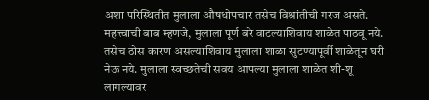अशा परिस्थितीत मुलाला औषधोपचार तसेच विश्रांतीची गरज असते. महत्त्वाची बाब म्हणजे, मुलाला पूर्ण बरे वाटल्याशिवाय शाळेत पाठवू नये. तसेच ठोस कारण असल्याशिवाय मुलाला शाळा सुटण्यापूर्वी शाळेतून घरी नेऊ नये. मुलाला स्वच्छतेची सवय आपल्या मुलाला शाळेत शी-शू लागल्यावर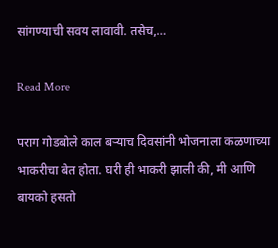सांगण्याची सवय लावावी. तसेच,…

Read More

पराग गोडबोले काल बऱ्याच दिवसांनी भोजनाला कळणाच्या भाकरीचा बेत होता. घरी ही भाकरी झाली की, मी आणि बायको हसतो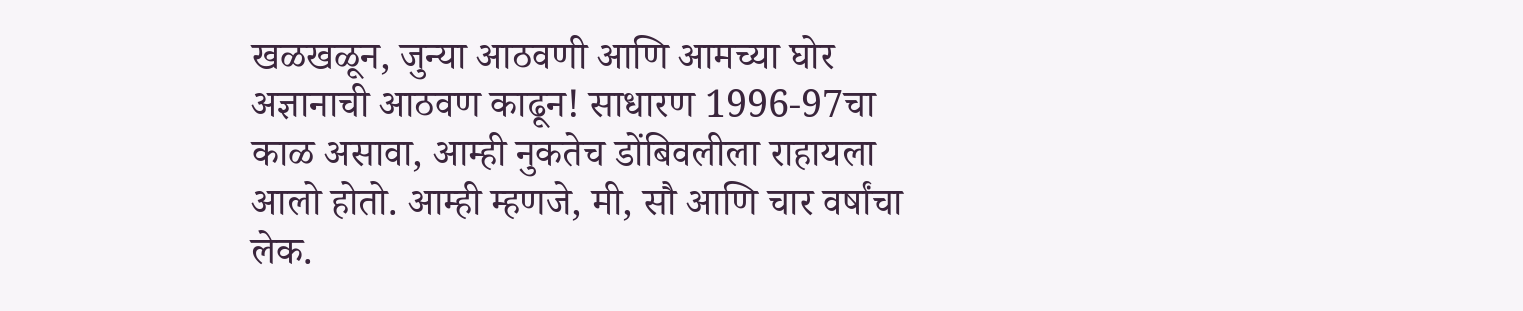खळखळून, जुन्या आठवणी आणि आमच्या घोर अज्ञानाची आठवण काढून! साधारण 1996-97चा काळ असावा, आम्ही नुकतेच डोंबिवलीला राहायला आलो होतो. आम्ही म्हणजे, मी, सौ आणि चार वर्षांचा लेक.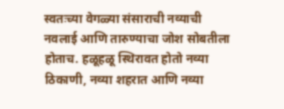स्वतःच्या वेगळ्या संसाराची नव्याची नवलाई आणि तारुण्याचा जोश सोबतीला होताच. हळूहळू स्थिरावत होतो नव्या ठिकाणी, नव्या शहरात आणि नव्या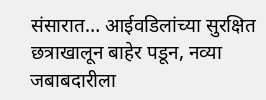संसारात… आईवडिलांच्या सुरक्षित छत्राखालून बाहेर पडून, नव्या जबाबदारीला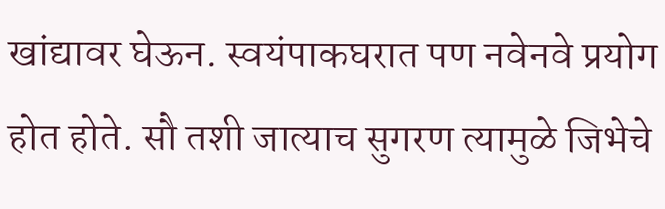खांद्यावर घेऊन. स्वयंपाकघरात पण नवेनवे प्रयोग होत होते. सौ तशी जात्याच सुगरण त्यामुळे जिभेचे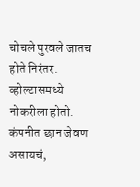चोचले पुरवले जातच होते निरंतर. व्होल्टासमध्ये नोकरीला होतो. कंपनीत छान जेवण असायचं,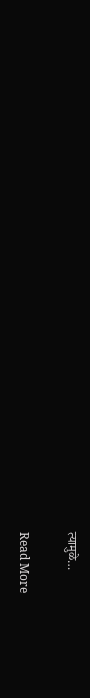त्यामुळे…

Read More